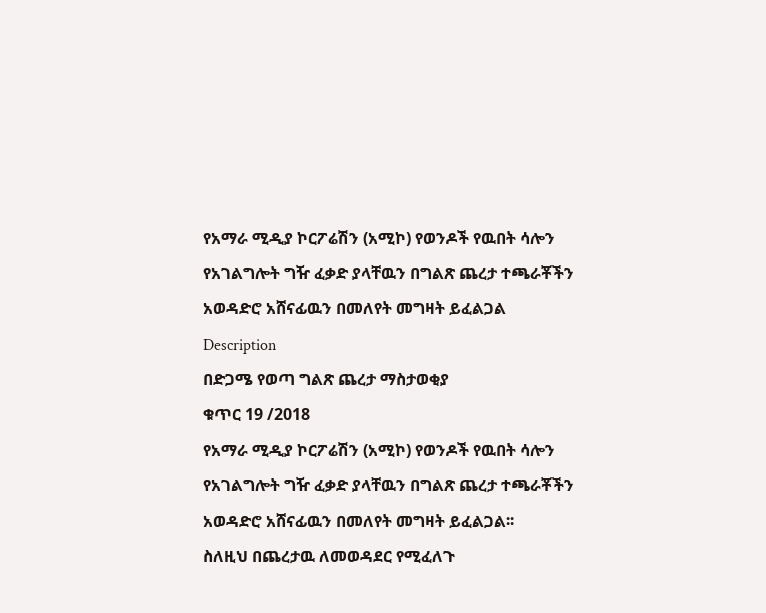የአማራ ሚዲያ ኮርፖሬሽን (አሚኮ) የወንዶች የዉበት ሳሎን የአገልግሎት ግዥ ፈቃድ ያላቸዉን በግልጽ ጨረታ ተጫራቾችን አወዳድሮ አሸናፊዉን በመለየት መግዛት ይፈልጋል
Description
በድጋሜ የወጣ ግልጽ ጨረታ ማስታወቂያ
ቁጥር 19 /2018
የአማራ ሚዲያ ኮርፖሬሽን (አሚኮ) የወንዶች የዉበት ሳሎን የአገልግሎት ግዥ ፈቃድ ያላቸዉን በግልጽ ጨረታ ተጫራቾችን አወዳድሮ አሸናፊዉን በመለየት መግዛት ይፈልጋል፡፡
ስለዚህ በጨረታዉ ለመወዳደር የሚፈለጉ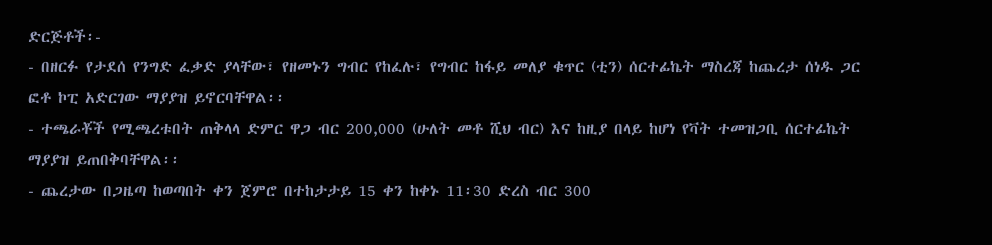ድርጅቶች፡-
- በዘርፉ የታደሰ የንግድ ፈቃድ ያላቸው፣ የዘመኑን ግብር የከፈሉ፣ የግብር ከፋይ መለያ ቁጥር (ቲን) ሰርተፊኬት ማስረጃ ከጨረታ ሰነዱ ጋር ፎቶ ኮፒ አድርገው ማያያዝ ይኖርባቸዋል፡፡
- ተጫራቾች የሚጫረቱበት ጠቅላላ ድምር ዋጋ ብር 200,000 (ሁለት መቶ ሺህ ብር) እና ከዚያ በላይ ከሆነ የቫት ተመዝጋቢ ሰርተፊኬት ማያያዝ ይጠበቅባቸዋል፡፡
- ጨረታው በጋዜጣ ከወጣበት ቀን ጀምሮ በተከታታይ 15 ቀን ከቀኑ 11፡30 ድረስ ብር 300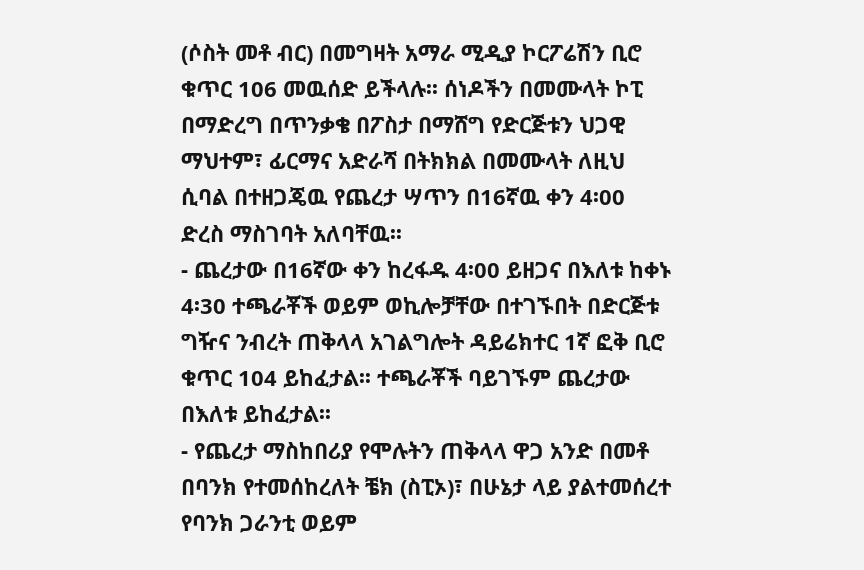(ሶስት መቶ ብር) በመግዛት አማራ ሚዲያ ኮርፖሬሽን ቢሮ ቁጥር 106 መዉሰድ ይችላሉ፡፡ ሰነዶችን በመሙላት ኮፒ በማድረግ በጥንቃቄ በፖስታ በማሸግ የድርጅቱን ህጋዊ ማህተም፣ ፊርማና አድራሻ በትክክል በመሙላት ለዚህ ሲባል በተዘጋጄዉ የጨረታ ሣጥን በ16ኛዉ ቀን 4፡00 ድረስ ማስገባት አለባቸዉ፡፡
- ጨረታው በ16ኛው ቀን ከረፋዱ 4፡00 ይዘጋና በእለቱ ከቀኑ 4፡30 ተጫራቾች ወይም ወኪሎቻቸው በተገኙበት በድርጅቱ ግዥና ንብረት ጠቅላላ አገልግሎት ዳይሬክተር 1ኛ ፎቅ ቢሮ ቁጥር 104 ይከፈታል፡፡ ተጫራቾች ባይገኙም ጨረታው በእለቱ ይከፈታል፡፡
- የጨረታ ማስከበሪያ የሞሉትን ጠቅላላ ዋጋ አንድ በመቶ በባንክ የተመሰከረለት ቼክ (ስፒኦ)፣ በሁኔታ ላይ ያልተመሰረተ የባንክ ጋራንቲ ወይም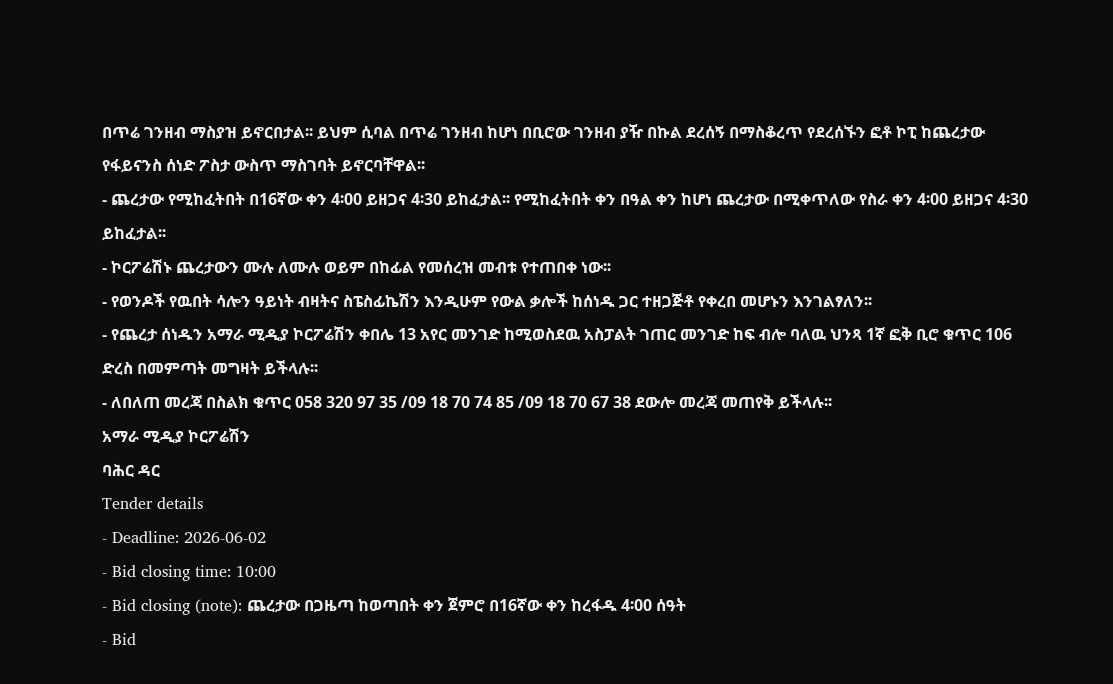በጥሬ ገንዘብ ማስያዝ ይኖርበታል፡፡ ይህም ሲባል በጥሬ ገንዘብ ከሆነ በቢሮው ገንዘብ ያዥ በኩል ደረሰኝ በማስቆረጥ የደረሰኙን ፎቶ ኮፒ ከጨረታው የፋይናንስ ሰነድ ፖስታ ውስጥ ማስገባት ይኖርባቸዋል፡፡
- ጨረታው የሚከፈትበት በ16ኛው ቀን 4፡00 ይዘጋና 4፡30 ይከፈታል፡፡ የሚከፈትበት ቀን በዓል ቀን ከሆነ ጨረታው በሚቀጥለው የስራ ቀን 4፡00 ይዘጋና 4፡30 ይከፈታል፡፡
- ኮርፖሬሽኑ ጨረታውን ሙሉ ለሙሉ ወይም በከፊል የመሰረዝ መብቱ የተጠበቀ ነው፡፡
- የወንዶች የዉበት ሳሎን ዓይነት ብዛትና ስፔስፊኬሽን እንዲሁም የውል ቃሎች ከሰነዱ ጋር ተዘጋጅቶ የቀረበ መሆኑን እንገልፃለን፡፡
- የጨረታ ሰነዱን አማራ ሚዲያ ኮርፖሬሽን ቀበሌ 13 አየር መንገድ ከሚወስደዉ አስፓልት ገጠር መንገድ ከፍ ብሎ ባለዉ ህንጻ 1ኛ ፎቅ ቢሮ ቁጥር 106 ድረስ በመምጣት መግዛት ይችላሉ፡፡
- ለበለጠ መረጃ በስልክ ቁጥር 058 320 97 35 /09 18 70 74 85 /09 18 70 67 38 ደውሎ መረጃ መጠየቅ ይችላሉ፡፡
አማራ ሚዲያ ኮርፖሬሽን
ባሕር ዳር
Tender details
- Deadline: 2026-06-02
- Bid closing time: 10:00
- Bid closing (note): ጨረታው በጋዜጣ ከወጣበት ቀን ጀምሮ በ16ኛው ቀን ከረፋዱ 4፡00 ሰዓት
- Bid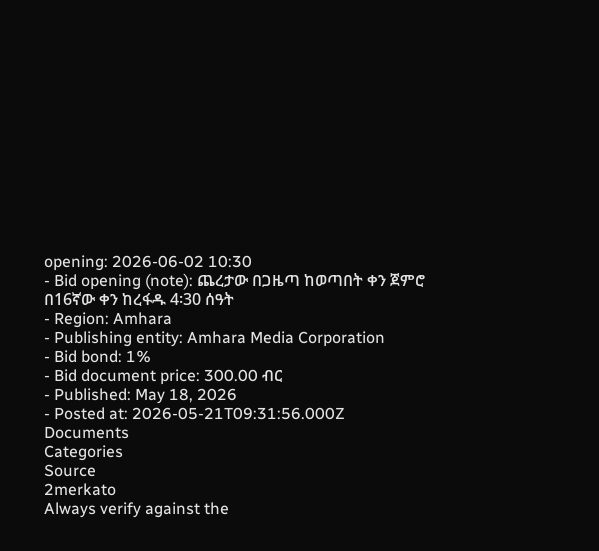opening: 2026-06-02 10:30
- Bid opening (note): ጨረታው በጋዜጣ ከወጣበት ቀን ጀምሮ በ16ኛው ቀን ከረፋዱ 4፡30 ሰዓት
- Region: Amhara
- Publishing entity: Amhara Media Corporation
- Bid bond: 1%
- Bid document price: 300.00 ብር
- Published: May 18, 2026
- Posted at: 2026-05-21T09:31:56.000Z
Documents
Categories
Source
2merkato
Always verify against the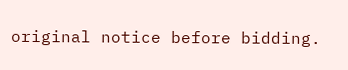original notice before bidding.